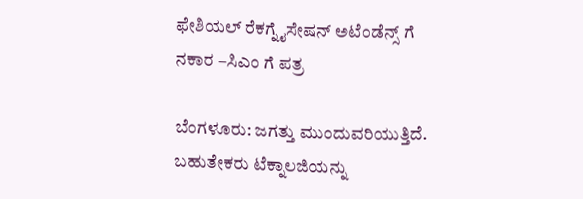ಫೇಶಿಯಲ್ ರೆಕಗ್ನೈಸೇಷನ್ ಅಟೆಂಡೆನ್ಸ್ ಗೆ ನಕಾರ –ಸಿಎಂ ಗೆ ಪತ್ರ

ಬೆಂಗಳೂರು: ಜಗತ್ತು ಮುಂದುವರಿಯುತ್ತಿದೆ. ಬಹುತೇಕರು ಟೆಕ್ನಾಲಜಿಯನ್ನು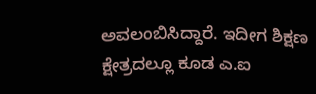ಅವಲಂಬಿಸಿದ್ದಾರೆ. ಇದೀಗ ಶಿಕ್ಷಣ ಕ್ಷೇತ್ರದಲ್ಲೂ ಕೂಡ ಎ.ಐ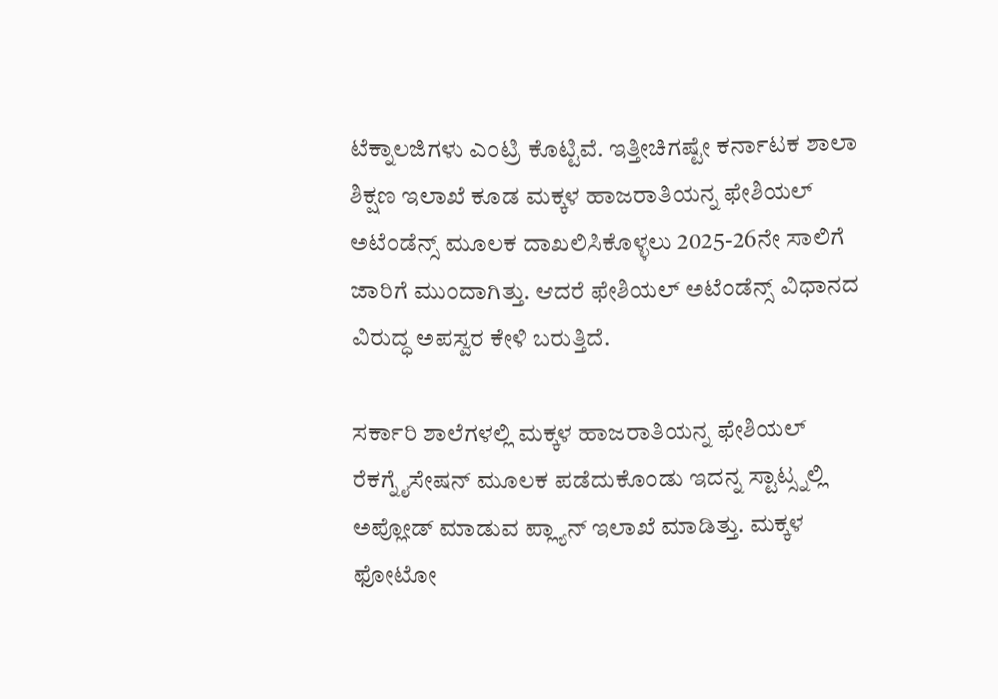ಟೆಕ್ನಾಲಜಿಗಳು ಎಂಟ್ರಿ ಕೊಟ್ಟಿವೆ. ಇತ್ತೀಚಿಗಷ್ಟೇ ಕರ್ನಾಟಕ ಶಾಲಾ ಶಿಕ್ಷಣ ಇಲಾಖೆ ಕೂಡ ಮಕ್ಕಳ ಹಾಜರಾತಿಯನ್ನ ಫೇಶಿಯಲ್ ಅಟೆಂಡೆನ್ಸ್ ಮೂಲಕ ದಾಖಲಿಸಿಕೊಳ್ಳಲು 2025-26ನೇ ಸಾಲಿಗೆ ಜಾರಿಗೆ ಮುಂದಾಗಿತ್ತು. ಆದರೆ ಫೇಶಿಯಲ್ ಅಟೆಂಡೆನ್ಸ್ ವಿಧಾನದ ವಿರುದ್ಧ ಅಪಸ್ವರ ಕೇಳಿ ಬರುತ್ತಿದೆ.

ಸರ್ಕಾರಿ ಶಾಲೆಗಳಲ್ಲಿ ಮಕ್ಕಳ ಹಾಜರಾತಿಯನ್ನ ಫೇಶಿಯಲ್ ರೆಕಗ್ನೈಸೇಷನ್ ಮೂಲಕ ಪಡೆದುಕೊಂಡು ಇದನ್ನ ಸ್ಟಾಟ್ಸ್ನಲ್ಲಿ ಅಪ್ಲೋಡ್ ಮಾಡುವ ಪ್ಲ್ಯಾನ್ ಇಲಾಖೆ ಮಾಡಿತ್ತು. ಮಕ್ಕಳ ಫೋಟೋ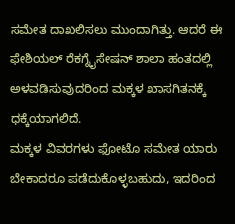ಸಮೇತ ದಾಖಲಿಸಲು ಮುಂದಾಗಿತ್ತು. ಆದರೆ ಈ ಫೇಶಿಯಲ್ ರೆಕಗ್ನೈಸೇಷನ್ ಶಾಲಾ ಹಂತದಲ್ಲಿ ಅಳವಡಿಸುವುದರಿಂದ ಮಕ್ಕಳ ಖಾಸಗಿತನಕ್ಕೆ ಧಕ್ಕೆಯಾಗಲಿದೆ.
ಮಕ್ಕಳ ವಿವರಗಳು ಫೋಟೊ ಸಮೇತ ಯಾರು ಬೇಕಾದರೂ ಪಡೆದುಕೊಳ್ಳಬಹುದು, ಇದರಿಂದ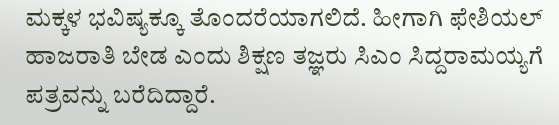ಮಕ್ಕಳ ಭವಿಷ್ಯಕ್ಕೂ ತೊಂದರೆಯಾಗಲಿದೆ. ಹೀಗಾಗಿ ಫೇಶಿಯಲ್ ಹಾಜರಾತಿ ಬೇಡ ಎಂದು ಶಿಕ್ಷಣ ತಜ್ಞರು ಸಿಎಂ ಸಿದ್ದರಾಮಯ್ಯಗೆ ಪತ್ರವನ್ನು ಬರೆದಿದ್ದಾರೆ.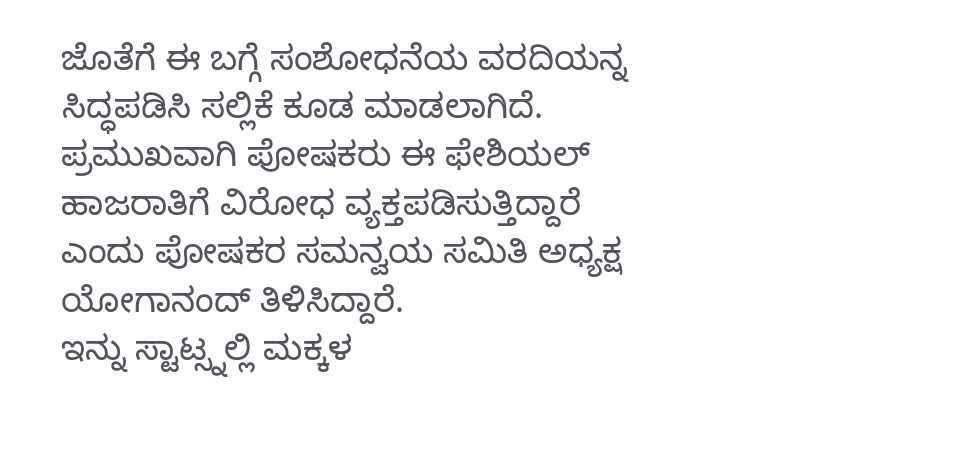ಜೊತೆಗೆ ಈ ಬಗ್ಗೆ ಸಂಶೋಧನೆಯ ವರದಿಯನ್ನ ಸಿದ್ಧಪಡಿಸಿ ಸಲ್ಲಿಕೆ ಕೂಡ ಮಾಡಲಾಗಿದೆ. ಪ್ರಮುಖವಾಗಿ ಪೋಷಕರು ಈ ಫೇಶಿಯಲ್ ಹಾಜರಾತಿಗೆ ವಿರೋಧ ವ್ಯಕ್ತಪಡಿಸುತ್ತಿದ್ದಾರೆ ಎಂದು ಪೋಷಕರ ಸಮನ್ವಯ ಸಮಿತಿ ಅಧ್ಯಕ್ಷ ಯೋಗಾನಂದ್ ತಿಳಿಸಿದ್ದಾರೆ.
ಇನ್ನು ಸ್ಟಾಟ್ಸ್ನಲ್ಲಿ ಮಕ್ಕಳ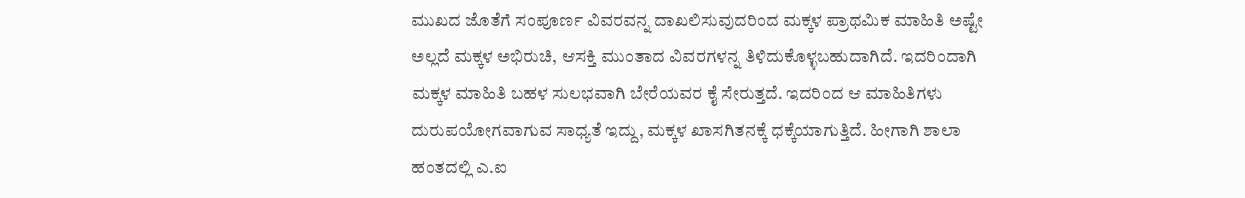ಮುಖದ ಜೊತೆಗೆ ಸಂಪೂರ್ಣ ವಿವರವನ್ನ ದಾಖಲಿಸುವುದರಿಂದ ಮಕ್ಕಳ ಪ್ರಾಥಮಿಕ ಮಾಹಿತಿ ಅಷ್ಟೇ ಅಲ್ಲದೆ ಮಕ್ಕಳ ಅಭಿರುಚಿ, ಆಸಕ್ತಿ ಮುಂತಾದ ವಿವರಗಳನ್ನ ತಿಳಿದುಕೊಳ್ಳಬಹುದಾಗಿದೆ. ಇದರಿಂದಾಗಿ ಮಕ್ಕಳ ಮಾಹಿತಿ ಬಹಳ ಸುಲಭವಾಗಿ ಬೇರೆಯವರ ಕೈ ಸೇರುತ್ತದೆ. ಇದರಿಂದ ಆ ಮಾಹಿತಿಗಳು ದುರುಪಯೋಗವಾಗುವ ಸಾಧ್ಯತೆ ಇದ್ದು, ಮಕ್ಕಳ ಖಾಸಗಿತನಕ್ಕೆ ಧಕ್ಕೆಯಾಗುತ್ತಿದೆ. ಹೀಗಾಗಿ ಶಾಲಾ ಹಂತದಲ್ಲಿ ಎ.ಐ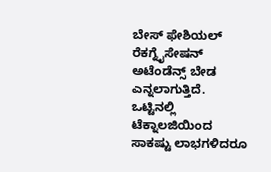ಬೇಸ್ ಫೇಶಿಯಲ್ ರೆಕಗ್ನೈಸೇಷನ್ ಅಟೆಂಡೆನ್ಸ್ ಬೇಡ ಎನ್ನಲಾಗುತ್ತಿದೆ.
ಒಟ್ಟಿನಲ್ಲಿ ಟೆಕ್ನಾಲಜಿಯಿಂದ ಸಾಕಷ್ಟು ಲಾಭಗಳಿದರೂ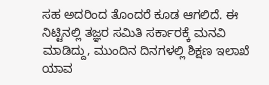ಸಹ ಅದರಿಂದ ತೊಂದರೆ ಕೂಡ ಆಗಲಿದೆ. ಈ ನಿಟ್ಟಿನಲ್ಲಿ ತಜ್ಞರ ಸಮಿತಿ ಸರ್ಕಾರಕ್ಕೆ ಮನವಿ ಮಾಡಿದ್ದು, ಮುಂದಿನ ದಿನಗಳಲ್ಲಿ ಶಿಕ್ಷಣ ಇಲಾಖೆ ಯಾವ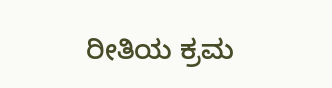ರೀತಿಯ ಕ್ರಮ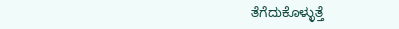ತೆಗೆದುಕೊಳ್ಳುತ್ತೆ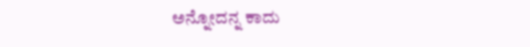ಅನ್ನೋದನ್ನ ಕಾದು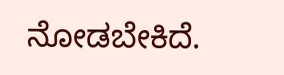ನೋಡಬೇಕಿದೆ.